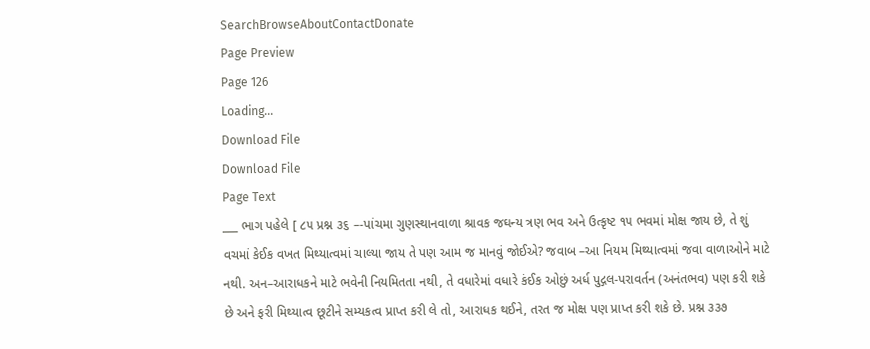SearchBrowseAboutContactDonate
Page Preview
Page 126
Loading...
Download File
Download File
Page Text
___ ભાગ પહેલે [ ૮૫ પ્રશ્ન ૩૬ –-પાંચમા ગુણસ્થાનવાળા શ્રાવક જઘન્ય ત્રણ ભવ અને ઉત્કૃષ્ટ ૧૫ ભવમાં મોક્ષ જાય છે, તે શું વચમાં કેઈક વખત મિથ્યાત્વમાં ચાલ્યા જાય તે પણ આમ જ માનવું જોઈએ? જવાબ –આ નિયમ મિથ્યાત્વમાં જવા વાળાઓને માટે નથી. અન–આરાધકને માટે ભવેની નિયમિતતા નથી, તે વધારેમાં વધારે કંઈક ઓછું અર્ધ પુદ્ગલ-પરાવર્તન (અનંતભવ) પણ કરી શકે છે અને ફરી મિથ્યાત્વ છૂટીને સમ્યકત્વ પ્રાપ્ત કરી લે તો, આરાધક થઈને, તરત જ મોક્ષ પણ પ્રાપ્ત કરી શકે છે. પ્રશ્ન ૩૩૭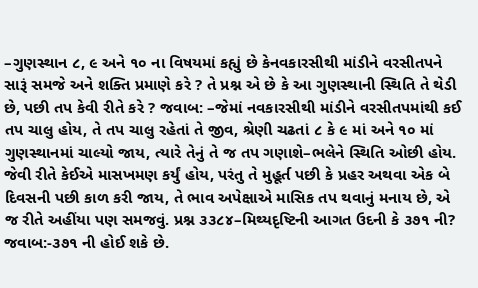–ગુણસ્થાન ૮, ૯ અને ૧૦ ના વિષયમાં કહ્યું છે કેનવકારસીથી માંડીને વરસીતપને સારૂં સમજે અને શક્તિ પ્રમાણે કરે ? તે પ્રશ્ન એ છે કે આ ગુણસ્થાની સ્થિતિ તે થેડી છે, પછી તપ કેવી રીતે કરે ? જવાબ: –જેમાં નવકારસીથી માંડીને વરસીતપમાંથી કઈ તપ ચાલુ હોય, તે તપ ચાલુ રહેતાં તે જીવ, શ્રેણી ચઢતાં ૮ કે ૯ માં અને ૧૦ માં ગુણસ્થાનમાં ચાલ્યો જાય, ત્યારે તેનું તે જ તપ ગણાશે–ભલેને સ્થિતિ ઓછી હોય. જેવી રીતે કેઈએ માસખમણ કર્યું હોય, પરંતુ તે મુહૂર્ત પછી કે પ્રહર અથવા એક બે દિવસની પછી કાળ કરી જાય, તે ભાવ અપેક્ષાએ માસિક તપ થવાનું મનાય છે, એ જ રીતે અહીંયા પણ સમજવું. પ્રશ્ન ૩૩૮૪–મિથ્યદૃષ્ટિની આગત ઉદની કે ૩૭૧ ની? જવાબ:-૩૭૧ ની હોઈ શકે છે.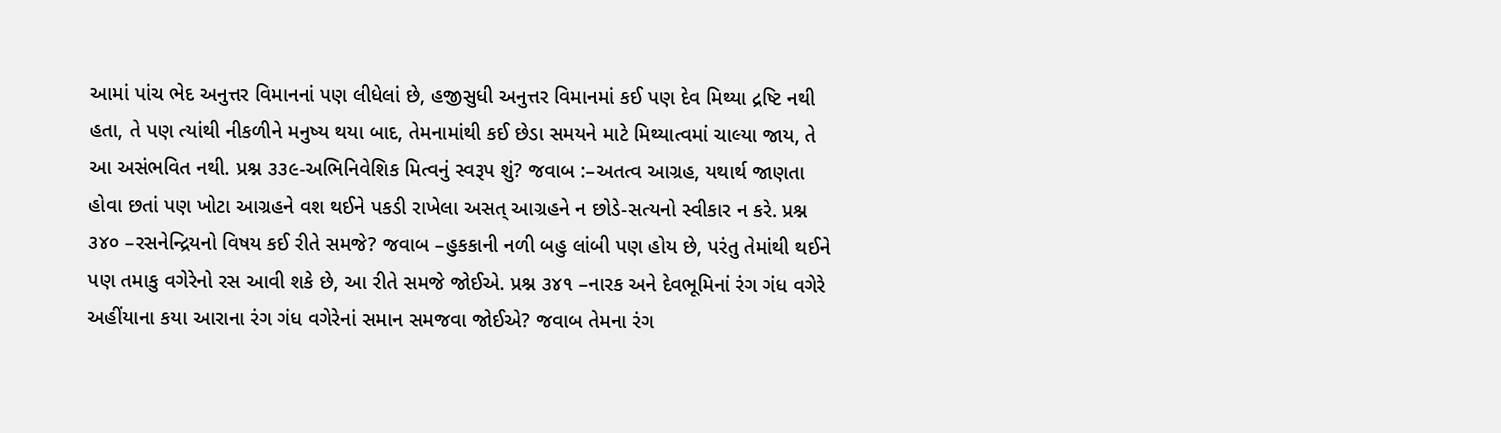આમાં પાંચ ભેદ અનુત્તર વિમાનનાં પણ લીધેલાં છે, હજીસુધી અનુત્તર વિમાનમાં કઈ પણ દેવ મિથ્યા દ્રષ્ટિ નથી હતા, તે પણ ત્યાંથી નીકળીને મનુષ્ય થયા બાદ, તેમનામાંથી કઈ છેડા સમયને માટે મિથ્યાત્વમાં ચાલ્યા જાય, તે આ અસંભવિત નથી. પ્રશ્ન ૩૩૯-અભિનિવેશિક મિત્વનું સ્વરૂપ શું? જવાબ :–અતત્વ આગ્રહ, યથાર્થ જાણતા હોવા છતાં પણ ખોટા આગ્રહને વશ થઈને પકડી રાખેલા અસત્ આગ્રહને ન છોડે-સત્યનો સ્વીકાર ન કરે. પ્રશ્ન ૩૪૦ –રસનેન્દ્રિયનો વિષય કઈ રીતે સમજે? જવાબ –હુકકાની નળી બહુ લાંબી પણ હોય છે, પરંતુ તેમાંથી થઈને પણ તમાકુ વગેરેનો રસ આવી શકે છે, આ રીતે સમજે જોઈએ. પ્રશ્ન ૩૪૧ –નારક અને દેવભૂમિનાં રંગ ગંધ વગેરે અહીંયાના કયા આરાના રંગ ગંધ વગેરેનાં સમાન સમજવા જોઈએ? જવાબ તેમના રંગ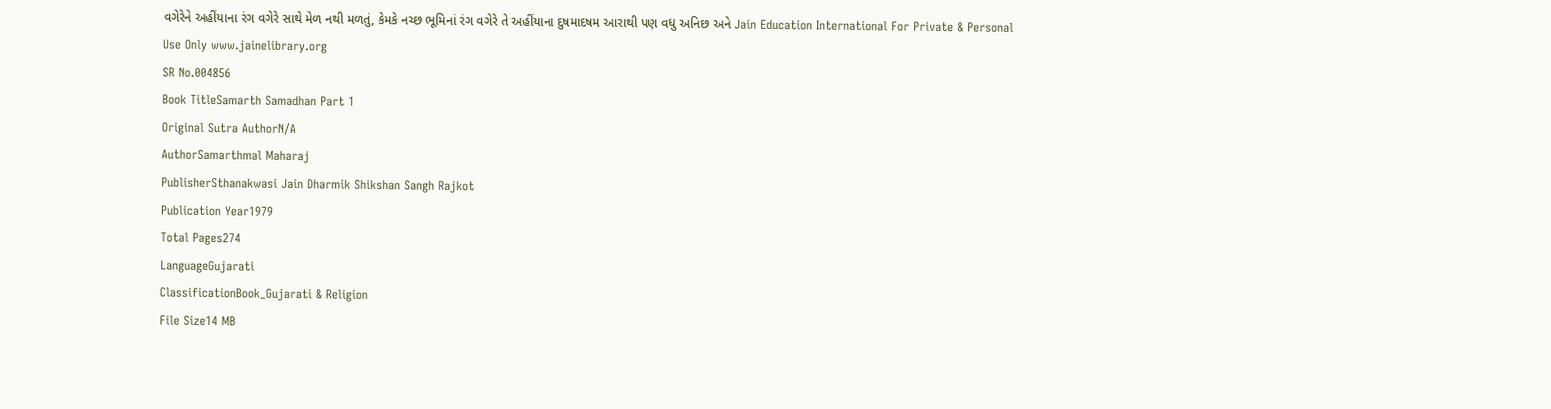વગેરેને અહીંયાના રંગ વગેરે સાથે મેળ નથી મળતું, કેમકે નચ્છ ભૂમિનાં રંગ વગેરે તે અહીંયાના દુષમાદષમ આરાથી પણ વધુ અનિછ અને Jain Education International For Private & Personal Use Only www.jainelibrary.org
SR No.004856
Book TitleSamarth Samadhan Part 1
Original Sutra AuthorN/A
AuthorSamarthmal Maharaj
PublisherSthanakwasi Jain Dharmik Shikshan Sangh Rajkot
Publication Year1979
Total Pages274
LanguageGujarati
ClassificationBook_Gujarati & Religion
File Size14 MB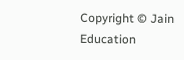Copyright © Jain Education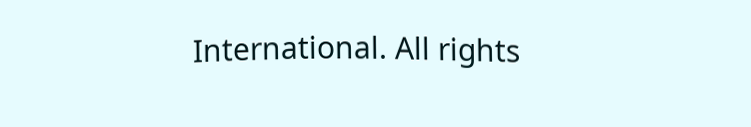International. All rights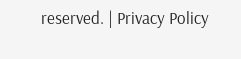reserved. | Privacy Policy